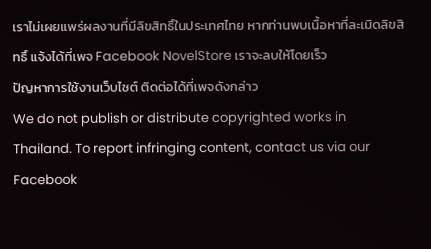เราไม่เผยแพร่ผลงานที่มีลิขสิทธิ์ในประเทศไทย หากท่านพบเนื้อหาที่ละเมิดลิขสิทธิ์ แจ้งได้ที่เพจ Facebook NovelStore เราจะลบให้โดยเร็ว
ปัญหาการใช้งานเว็บไซต์ ติดต่อได้ที่เพจดังกล่าว
We do not publish or distribute copyrighted works in Thailand. To report infringing content, contact us via our Facebook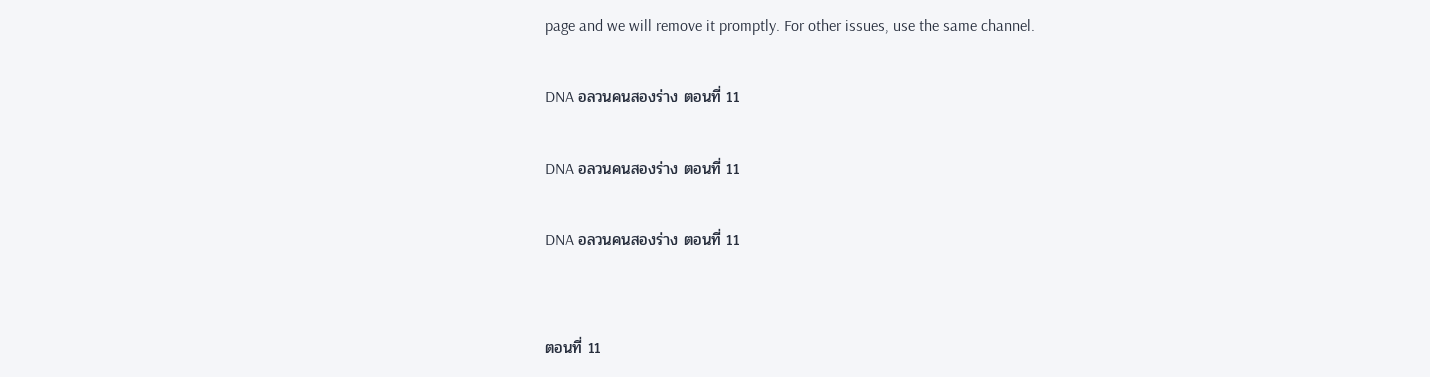page and we will remove it promptly. For other issues, use the same channel.

DNA อลวนคนสองร่าง ตอนที่ 11

DNA อลวนคนสองร่าง ตอนที่ 11

DNA อลวนคนสองร่าง ตอนที่ 11


ตอนที่ 11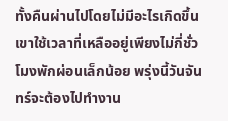ทั้งคืนผ่านไปโดยไม่มีอะไรเกิดขึ้น เขาใช้เวลาที่เหลืออยู่เพียงไม่กี่ชั่วโมงพักผ่อนเล็กน้อย พรุ่งนี้วันจันทร์จะต้องไปทำงาน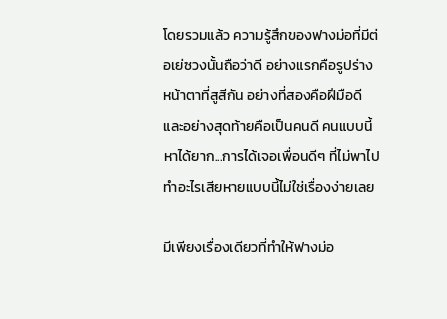โดยรวมแล้ว ความรู้สึกของฟางม่อที่มีต่อเย่ซวงนั้นถือว่าดี อย่างแรกคือรูปร่างหน้าตาที่สูสีกัน อย่างที่สองคือฝีมือดี และอย่างสุดท้ายคือเป็นคนดี คนแบบนี้หาได้ยาก...การได้เจอเพื่อนดีๆ ที่ไม่พาไปทำอะไรเสียหายแบบนี้ไม่ใช่เรื่องง่ายเลย

มีเพียงเรื่องเดียวที่ทำให้ฟางม่อ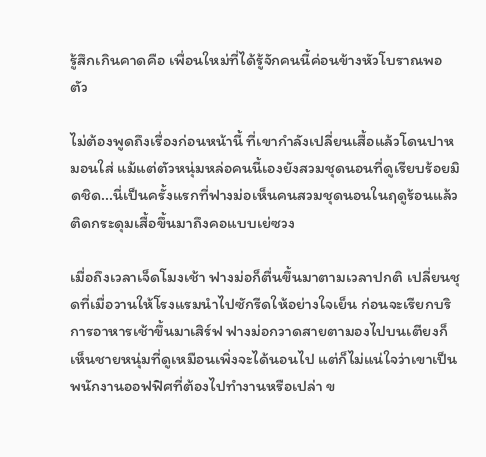รู้สึกเกินคาดคือ เพื่อนใหม่ที่ได้รู้จักคนนี้ค่อนข้างหัวโบราณพอตัว

ไม่ต้องพูดถึงเรื่องก่อนหน้านี้ ที่เขากำลังเปลี่ยนเสื้อแล้วโดนปาหมอนใส่ แม้แต่ตัวหนุ่มหล่อคนนี้เองยังสวมชุดนอนที่ดูเรียบร้อยมิดชิด...นี่เป็นครั้งแรกที่ฟางม่อเห็นคนสวมชุดนอนในฤดูร้อนแล้วติดกระดุมเสื้อขึ้นมาถึงคอแบบเย่ซวง

เมื่อถึงเวลาเจ็ดโมงเช้า ฟางม่อก็ตื่นขึ้นมาตามเวลาปกติ เปลี่ยนชุดที่เมื่อวานให้โรงแรมนำไปซักรีดให้อย่างใจเย็น ก่อนจะเรียกบริการอาหารเช้าขึ้นมาเสิร์ฟ ฟางม่อกวาดสายตามองไปบนเตียงก็เห็นชายหนุ่มที่ดูเหมือนเพิ่งจะได้นอนไป แต่ก็ไม่แน่ใจว่าเขาเป็นพนักงานออฟฟิศที่ต้องไปทำงานหรือเปล่า ข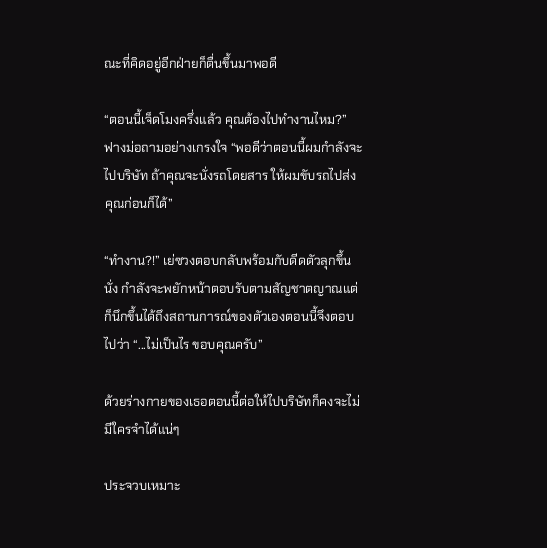ณะที่คิดอยู่อีกฝ่ายก็ตื่นขึ้นมาพอดี

“ตอนนี้เจ็ดโมงครึ่งแล้ว คุณต้องไปทำงานไหม?” ฟางม่อถามอย่างเกรงใจ “พอดีว่าตอนนี้ผมกำลังจะไปบริษัท ถ้าคุณจะนั่งรถโดยสาร ให้ผมขับรถไปส่งคุณก่อนก็ได้”

“ทำงาน?!” เย่ซวงตอบกลับพร้อมกับดีดตัวลุกขึ้นนั่ง กำลังจะพยักหน้าตอบรับตามสัญชาตญาณแต่ก็นึกขึ้นได้ถึงสถานการณ์ของตัวเองตอนนี้จึงตอบไปว่า “...ไม่เป็นไร ขอบคุณครับ”

ด้วยร่างกายของเธอตอนนี้ต่อให้ไปบริษัทก็คงจะไม่มีใครจำได้แน่ๆ

ประจวบเหมาะ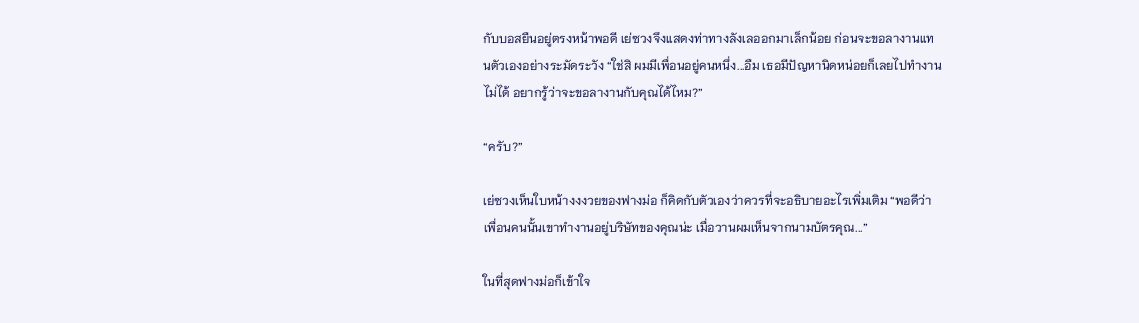กับบอสยืนอยู่ตรงหน้าพอดี เย่ซวงจึงแสดงท่าทางลังเลออกมาเล็กน้อย ก่อนจะขอลางานแทนตัวเองอย่างระมัดระวัง “ใช่สิ ผมมีเพื่อนอยู่คนหนึ่ง...อืม เธอมีปัญหานิดหน่อยก็เลยไปทำงานไม่ได้ อยากรู้ว่าจะขอลางานกับคุณได้ไหม?”

“ครับ?”

เย่ซวงเห็นใบหน้างงงวยของฟางม่อ ก็คิดกับตัวเองว่าควรที่จะอธิบายอะไรเพิ่มเติม “พอดีว่าเพื่อนคนนั้นเขาทำงานอยู่บริษัทของคุณน่ะ เมื่อวานผมเห็นจากนามบัตรคุณ...”

ในที่สุดฟางม่อก็เข้าใจ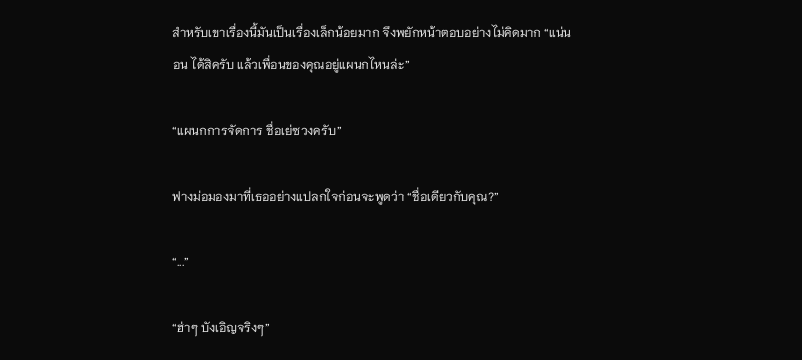สำหรับเขาเรื่องนี้มันเป็นเรื่องเล็กน้อยมาก จึงพยักหน้าตอบอย่างไม่คิดมาก “แน่นอน ได้สิครับ แล้วเพื่อนของคุณอยู่แผนกไหนล่ะ”

“แผนกการจัดการ ชื่อเย่ซวงครับ”

ฟางม่อมองมาที่เธออย่างแปลกใจก่อนจะพูดว่า “ชื่อเดียวกับคุณ?”

“...”

“ฮ่าๆ บังเอิญจริงๆ”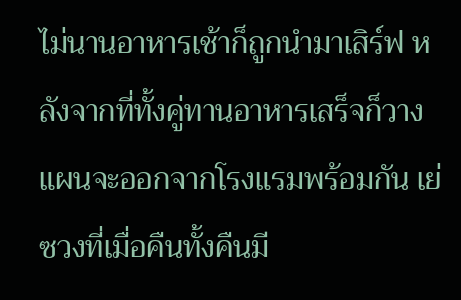ไม่นานอาหารเช้าก็ถูกนำมาเสิร์ฟ หลังจากที่ทั้งคู่ทานอาหารเสร็จก็วางแผนจะออกจากโรงแรมพร้อมกัน เย่ซวงที่เมื่อคืนทั้งคืนมี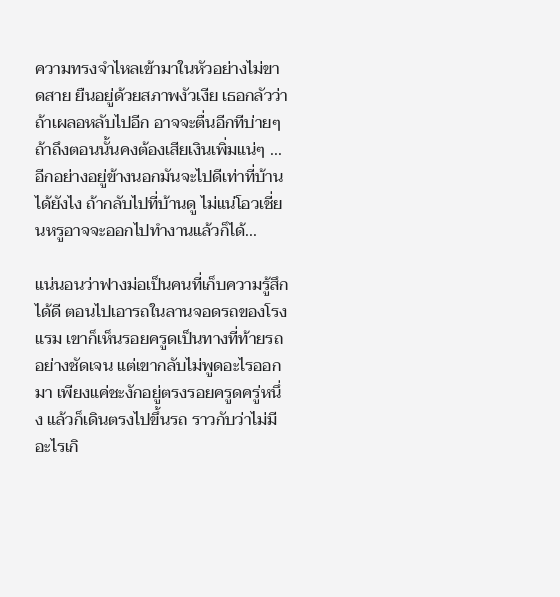ความทรงจำไหลเข้ามาในหัวอย่างไม่ขาดสาย ยืนอยู่ด้วยสภาพงัวเงีย เธอกลัวว่าถ้าเผลอหลับไปอีก อาจจะตื่นอีกทีบ่ายๆ ถ้าถึงตอนนั้นคงต้องเสียเงินเพิ่มแน่ๆ ...อีกอย่างอยู่ข้างนอกมันจะไปดีเท่าที่บ้านได้ยังไง ถ้ากลับไปที่บ้านดู ไม่แน่โอวเชี่ยนหรูอาจจะออกไปทำงานแล้วก็ได้...

แน่นอนว่าฟางม่อเป็นคนที่เก็บความรู้สึกได้ดี ตอนไปเอารถในลานจอดรถของโรงแรม เขาก็เห็นรอยครูดเป็นทางที่ท้ายรถอย่างชัดเจน แต่เขากลับไม่พูดอะไรออกมา เพียงแค่ชะงักอยู่ตรงรอยครูดครู่หนึ่ง แล้วก็เดินตรงไปขึ้นรถ ราวกับว่าไม่มีอะไรเกิ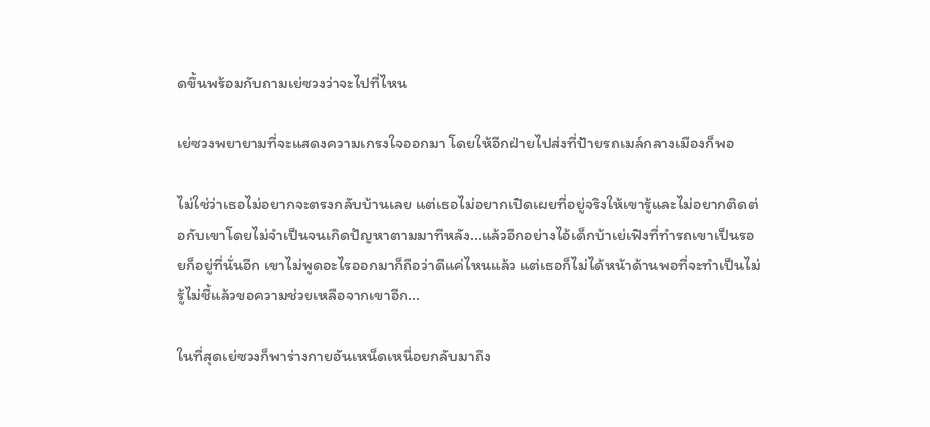ดขึ้นพร้อมกับถามเย่ซวงว่าจะไปที่ไหน

เย่ซวงพยายามที่จะแสดงความเกรงใจออกมา โดยให้อีกฝ่ายไปส่งที่ป้ายรถเมล์กลางเมืองก็พอ

ไม่ใช่ว่าเธอไม่อยากจะตรงกลับบ้านเลย แต่เธอไม่อยากเปิดเผยที่อยู่จริงให้เขารู้และไม่อยากติดต่อกับเขาโดยไม่จำเป็นจนเกิดปัญหาตามมาทีหลัง...แล้วอีกอย่างไอ้เด็กบ้าเย่เฟิงที่ทำรถเขาเป็นรอยก็อยู่ที่นั่นอีก เขาไม่พูดอะไรออกมาก็ถือว่าดีแค่ไหนแล้ว แต่เธอก็ไม่ได้หน้าด้านพอที่จะทำเป็นไม่รู้ไม่ชี้แล้วขอความช่วยเหลือจากเขาอีก...

ในที่สุดเย่ซวงก็พาร่างกายอันเหน็ดเหนื่อยกลับมาถึง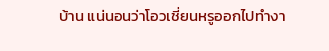บ้าน แน่นอนว่าโอวเชี่ยนหรูออกไปทำงา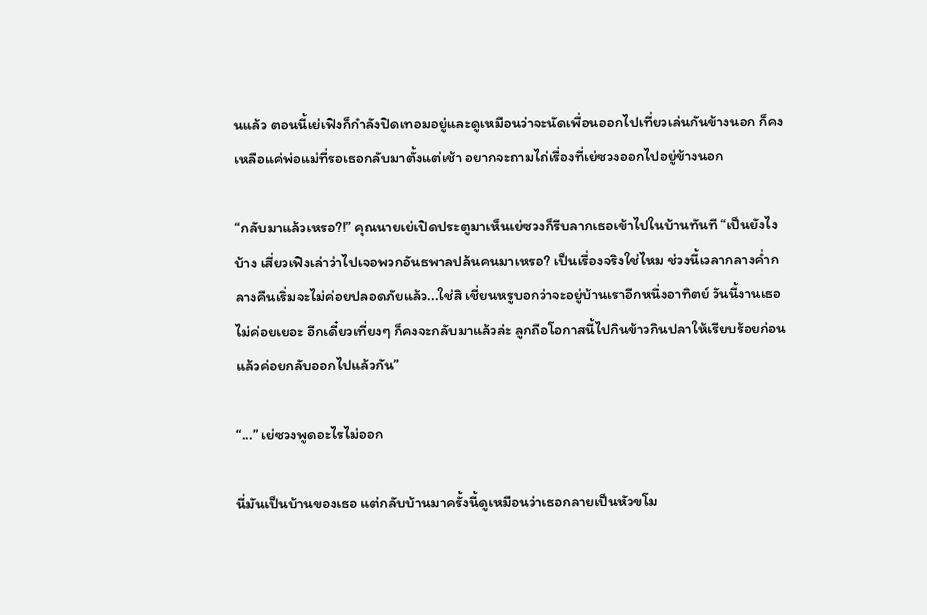นแล้ว ตอนนี้เย่เฟิงก็กำลังปิดเทอมอยู่และดูเหมือนว่าจะนัดเพื่อนออกไปเที่ยวเล่นกันข้างนอก ก็คงเหลือแค่พ่อแม่ที่รอเธอกลับมาตั้งแต่เช้า อยากจะถามไถ่เรื่องที่เย่ซวงออกไปอยู่ข้างนอก

“กลับมาแล้วเหรอ?!” คุณนายเย่เปิดประตูมาเห็นเย่ซวงก็รีบลากเธอเข้าไปในบ้านทันที “เป็นยังไงบ้าง เสี่ยวเฟิงเล่าว่าไปเจอพวกอันธพาลปล้นคนมาเหรอ? เป็นเรื่องจริงใช่ไหม ช่วงนี้เวลากลางค่ำกลางคืนเริ่มจะไม่ค่อยปลอดภัยแล้ว...ใช่สิ เชี่ยนหรูบอกว่าจะอยู่บ้านเราอีกหนึ่งอาทิตย์ วันนี้งานเธอไม่ค่อยเยอะ อีกเดี๋ยวเที่ยงๆ ก็คงจะกลับมาแล้วล่ะ ลูกถือโอกาสนี้ไปกินข้าวกินปลาให้เรียบร้อยก่อนแล้วค่อยกลับออกไปแล้วกัน”

“...” เย่ซวงพูดอะไรไม่ออก

นี่มันเป็นบ้านของเธอ แต่กลับบ้านมาครั้งนี้ดูเหมือนว่าเธอกลายเป็นหัวขโม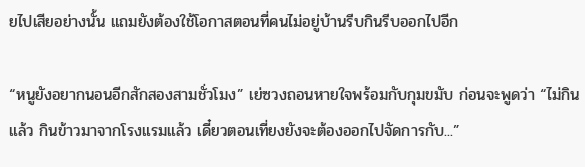ยไปเสียอย่างนั้น แถมยังต้องใช้โอกาสตอนที่คนไม่อยู่บ้านรีบกินรีบออกไปอีก

“หนูยังอยากนอนอีกสักสองสามชั่วโมง” เย่ซวงถอนหายใจพร้อมกับกุมขมับ ก่อนจะพูดว่า “ไม่กินแล้ว กินข้าวมาจากโรงแรมแล้ว เดี๋ยวตอนเที่ยงยังจะต้องออกไปจัดการกับ...”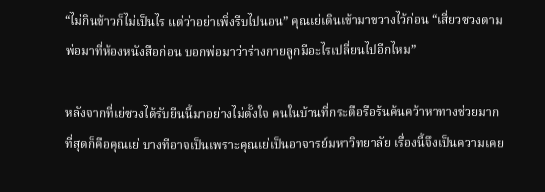“ไม่กินข้าวก็ไม่เป็นไร แต่ว่าอย่าเพิ่งรีบไปนอน” คุณเย่เดินเข้ามาขวางไว้ก่อน “เสี่ยวซวงตามพ่อมาที่ห้องหนังสือก่อน บอกพ่อมาว่าร่างกายลูกมีอะไรเปลี่ยนไปอีกไหม”

หลังจากที่เย่ซวงได้รับยีนนี้มาอย่างไม่ตั้งใจ คนในบ้านที่กระตือรือร้นค้นคว้าหาทางช่วยมากที่สุดก็คือคุณเย่ บางทีอาจเป็นเพราะคุณเย่เป็นอาจารย์มหาวิทยาลัย เรื่องนี้จึงเป็นความเคย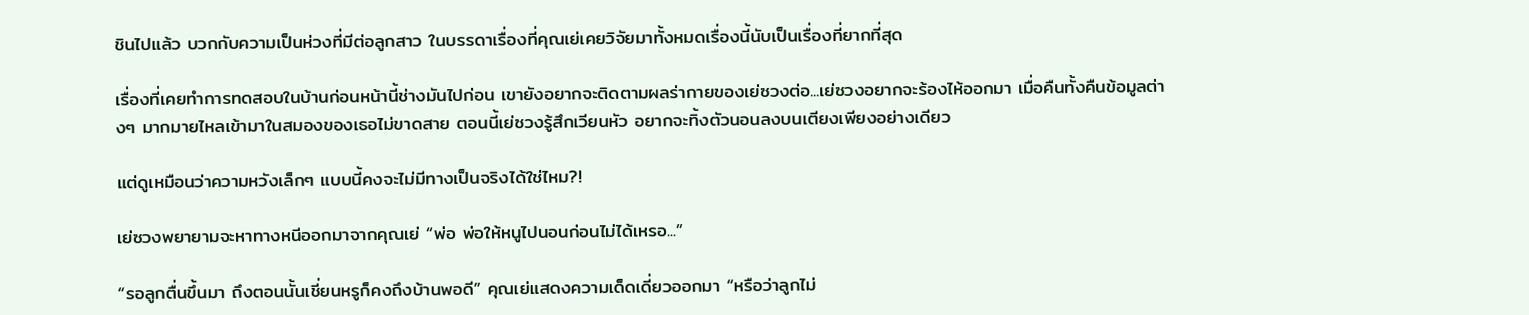ชินไปแล้ว บวกกับความเป็นห่วงที่มีต่อลูกสาว ในบรรดาเรื่องที่คุณเย่เคยวิจัยมาทั้งหมดเรื่องนี้นับเป็นเรื่องที่ยากที่สุด

เรื่องที่เคยทำการทดสอบในบ้านก่อนหน้านี้ช่างมันไปก่อน เขายังอยากจะติดตามผลร่ากายของเย่ซวงต่อ...เย่ซวงอยากจะร้องไห้ออกมา เมื่อคืนทั้งคืนข้อมูลต่างๆ มากมายไหลเข้ามาในสมองของเธอไม่ขาดสาย ตอนนี้เย่ซวงรู้สึกเวียนหัว อยากจะทิ้งตัวนอนลงบนเตียงเพียงอย่างเดียว

แต่ดูเหมือนว่าความหวังเล็กๆ แบบนี้คงจะไม่มีทางเป็นจริงได้ใช่ไหม?!

เย่ซวงพยายามจะหาทางหนีออกมาจากคุณเย่ “พ่อ พ่อให้หนูไปนอนก่อนไม่ได้เหรอ...”

“รอลูกตื่นขึ้นมา ถึงตอนนั้นเชี่ยนหรูก็คงถึงบ้านพอดี” คุณเย่แสดงความเด็ดเดี่ยวออกมา “หรือว่าลูกไม่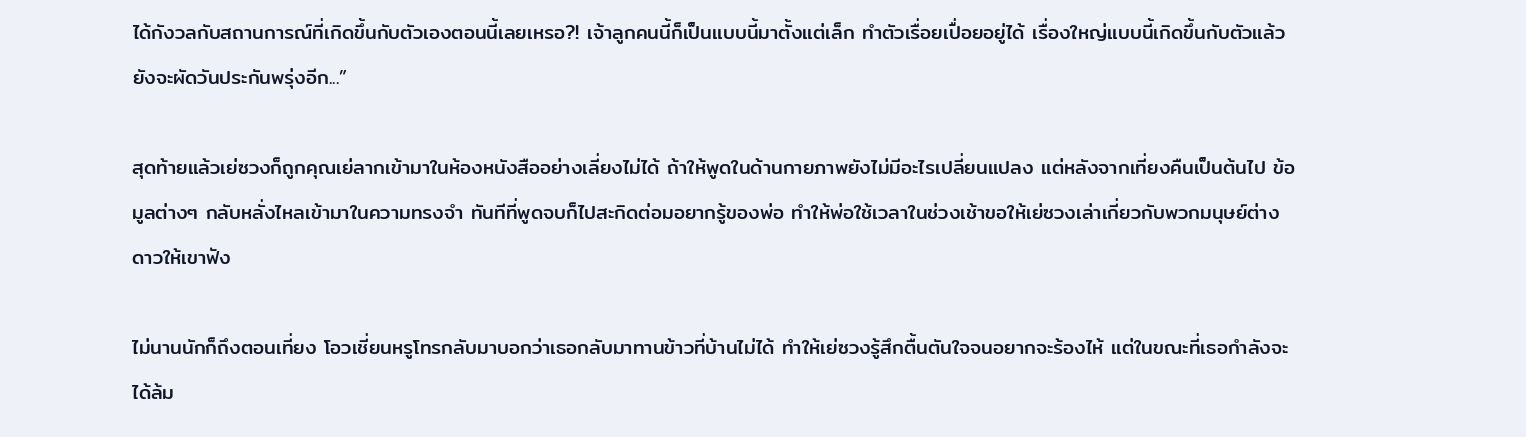ได้กังวลกับสถานการณ์ที่เกิดขึ้นกับตัวเองตอนนี้เลยเหรอ?! เจ้าลูกคนนี้ก็เป็นแบบนี้มาตั้งแต่เล็ก ทำตัวเรื่อยเปื่อยอยู่ได้ เรื่องใหญ่แบบนี้เกิดขึ้นกับตัวแล้วยังจะผัดวันประกันพรุ่งอีก...”

สุดท้ายแล้วเย่ซวงก็ถูกคุณเย่ลากเข้ามาในห้องหนังสืออย่างเลี่ยงไม่ได้ ถ้าให้พูดในด้านกายภาพยังไม่มีอะไรเปลี่ยนแปลง แต่หลังจากเที่ยงคืนเป็นต้นไป ข้อมูลต่างๆ กลับหลั่งไหลเข้ามาในความทรงจำ ทันทีที่พูดจบก็ไปสะกิดต่อมอยากรู้ของพ่อ ทำให้พ่อใช้เวลาในช่วงเช้าขอให้เย่ซวงเล่าเกี่ยวกับพวกมนุษย์ต่างดาวให้เขาฟัง

ไม่นานนักก็ถึงตอนเที่ยง โอวเชี่ยนหรูโทรกลับมาบอกว่าเธอกลับมาทานข้าวที่บ้านไม่ได้ ทำให้เย่ซวงรู้สึกตื้นตันใจจนอยากจะร้องไห้ แต่ในขณะที่เธอกำลังจะได้ล้ม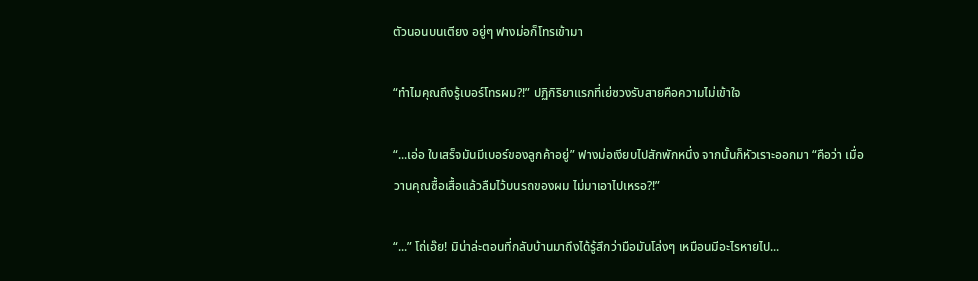ตัวนอนบนเตียง อยู่ๆ ฟางม่อก็โทรเข้ามา

“ทำไมคุณถึงรู้เบอร์โทรผม?!” ปฏิกิริยาแรกที่เย่ซวงรับสายคือความไม่เข้าใจ

“...เอ่อ ใบเสร็จมันมีเบอร์ของลูกค้าอยู่” ฟางม่อเงียบไปสักพักหนึ่ง จากนั้นก็หัวเราะออกมา “คือว่า เมื่อวานคุณซื้อเสื้อแล้วลืมไว้บนรถของผม ไม่มาเอาไปเหรอ?!”

“...” โถ่เอ๊ย! มิน่าล่ะตอนที่กลับบ้านมาถึงได้รู้สึกว่ามือมันโล่งๆ เหมือนมีอะไรหายไป...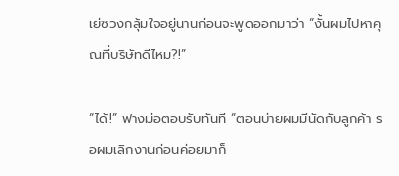เย่ซวงกลุ้มใจอยู่นานก่อนจะพูดออกมาว่า “งั้นผมไปหาคุณที่บริษัทดีไหม?!”

“ได้!” ฟางม่อตอบรับทันที “ตอนบ่ายผมมีนัดกับลูกค้า รอผมเลิกงานก่อนค่อยมาก็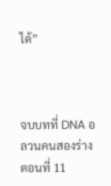ได้”



จบบทที่ DNA อลวนคนสองร่าง ตอนที่ 11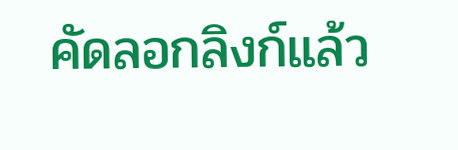คัดลอกลิงก์แล้ว